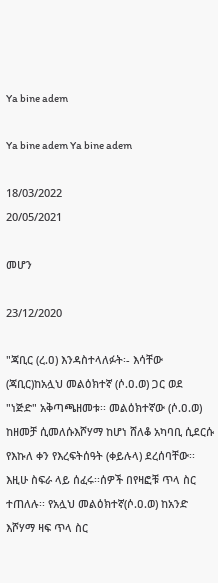Ya bine adem

Ya bine adem Ya bine adem

18/03/2022
20/05/2021

መሆን

23/12/2020

"ጃቢር (ረ.ዐ) እንዳስተላለፉት፡- እሳቸው (ጃቢር)ከአሏህ መልዕክተኛ (ሶ.ዐ.ወ) ጋር ወደ "ነጅድ" አቅጣጫዘመቱ፡፡ መልዕክተኛው (ሶ.ዐ.ወ) ከዘመቻ ሲመለሱእሾሃማ ከሆነ ሸለቆ አካባቢ ሲደርሱ የእኩለ ቀን የእረፍትሰዓት (ቀይሉላ) ደረሰባቸው፡፡ እዚሁ ስፍራ ላይ ሰፈሩ፡፡ሰዎች በየዛፎቹ ጥላ ስር ተጠለሉ፡፡ የአሏህ መልዕክተኛ(ሶ.ዐ.ወ) ከአንድ እሾሃማ ዛፍ ጥላ ስር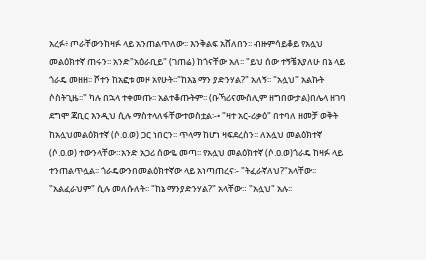አረፉ፥ ጦራቸውንከዛፉ ላይ አንጠልጥለው፡፡ እንቅልፍ አሸለበን፡፡ ብዙምሳይቆይ የአሏህ መልዕክተኛ ጠሩን፡፡ አንድ"አዕራቢይ" (ገጠሬ) ከጎናቸው አለ፡፡ "ይህ ሰው ተኝቼእያለሁ በኔ ላይ ጎራዴ መዘዘ፡፡ ሾተን ከአፎቱ መዞ አየሁት፡፡"ከእኔ ማን ያድንሃል?" አለኝ፡፡ "አሏህ" አልኩት ሶስትጊዜ፡፡" ካሉ በኋላ ተቀመጡ፡፡ አልተቆጡትም፡፡ (ቡኻሪናሙስሊም ዘግበውታል)በሌላ ዘገባ ደግሞ ጃቢር እንዲህ ሲሉ ማስተላለፋቸውተወስቷል፡-• "ዛተ አር-ሪቃዕ" በተባለ ዘመቻ ወቅት ከአሏህመልዕክተኛ (ሶ.ዐ.ወ) ጋር ነበርን፡፡ ጥላማ ከሆነ ዛፍደረስን፡፡ ለአሏህ መልዕክተኛ (ሶ.ዐ.ወ) ተውንላቸው።አንድ አጋሪ ሰውዬ መጣ፡፡ የአሏህ መልዕክተኛ (ሶ.ዐ.ወ)ጎራዴ ከዛፉ ላይ ተንጠልጥሏል፡፡ ጎራዴውንበመልዕክተኛው ላይ አነጣጠረና፡- "ትፈራኛለህ?"አላቸው፡፡ "አልፈራህም" ሲሉ መለሱለት፡፡ "ከኔ ማንያድንሃል?" አላቸው። "አሏህ" አሉ፡፡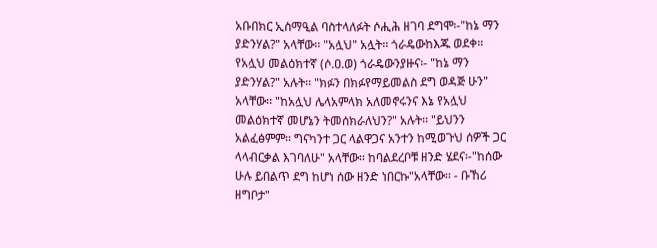አቡበክር ኢስማዒል ባስተላለፉት ሶሒሕ ዘገባ ደግሞ፡-"ከኔ ማን ያድንሃል?" አላቸው፡፡ "አሏህ" አሏት፡፡ ጎራዴውከእጁ ወደቀ። የአሏህ መልዕክተኛ (ሶ.ዐ.ወ) ጎራዴውንያዙና፡- "ከኔ ማን ያድንሃል?" አሉት፡፡ "ክፉን በክፉየማይመልስ ደግ ወዳጅ ሁን" አላቸው፡፡ "ከአሏህ ሌላአምላክ አለመኖሩንና እኔ የአሏህ መልዕክተኛ መሆኔን ትመሰክራለህን?" አሉት፡፡ "ይህንን አልፈፅምም፡፡ ግናካንተ ጋር ላልዋጋና አንተን ከሚወጉህ ሰዎች ጋር ላላብርቃል እገባለሁ" አላቸው፡፡ ከባልደረቦቹ ዘንድ ሄደና፡-"ከሰው ሁሉ ይበልጥ ደግ ከሆነ ሰው ዘንድ ነበርኩ"አላቸው፡፡ - ቡኸሪ ዘግቦታ"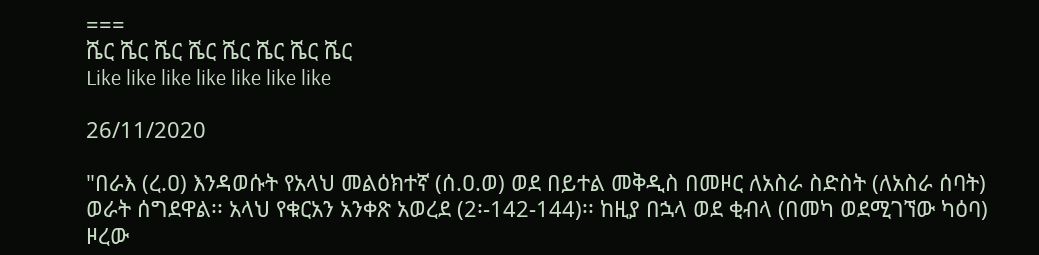===
ሼር ሼር ሼር ሼር ሼር ሼር ሼር ሼር
Like like like like like like like

26/11/2020

"በራእ (ረ.ዐ) እንዳወሱት የአላህ መልዕክተኛ (ሰ.ዐ.ወ) ወደ በይተል መቅዲስ በመዞር ለአስራ ስድስት (ለአስራ ሰባት) ወራት ሰግደዋል፡፡ አላህ የቁርአን አንቀጽ አወረደ (2፡-142-144)፡፡ ከዚያ በኋላ ወደ ቂብላ (በመካ ወደሚገኘው ካዕባ) ዞረው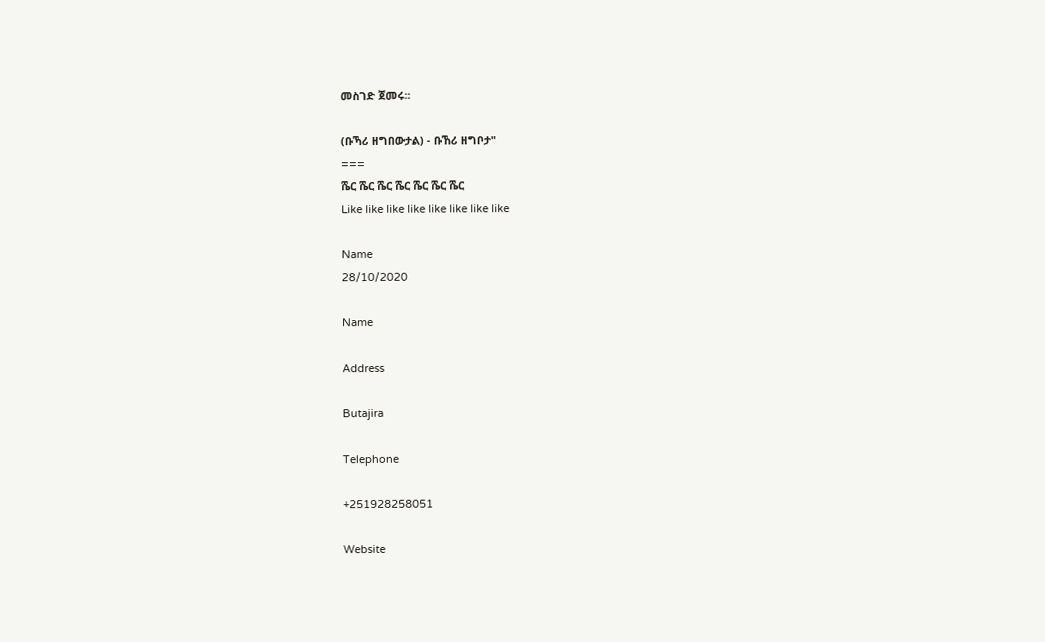መስገድ ጀመሩ፡፡

(ቡኻሪ ዘግበውታል) - ቡኸሪ ዘግቦታ"
===
ሼር ሼር ሼር ሼር ሼር ሼር ሼር
Like like like like like like like like

Name
28/10/2020

Name

Address

Butajira

Telephone

+251928258051

Website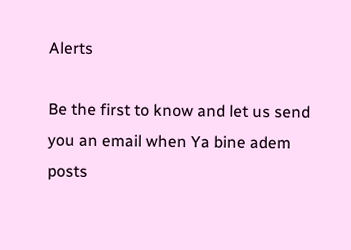Alerts

Be the first to know and let us send you an email when Ya bine adem posts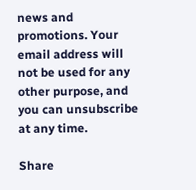news and promotions. Your email address will not be used for any other purpose, and you can unsubscribe at any time.

Share